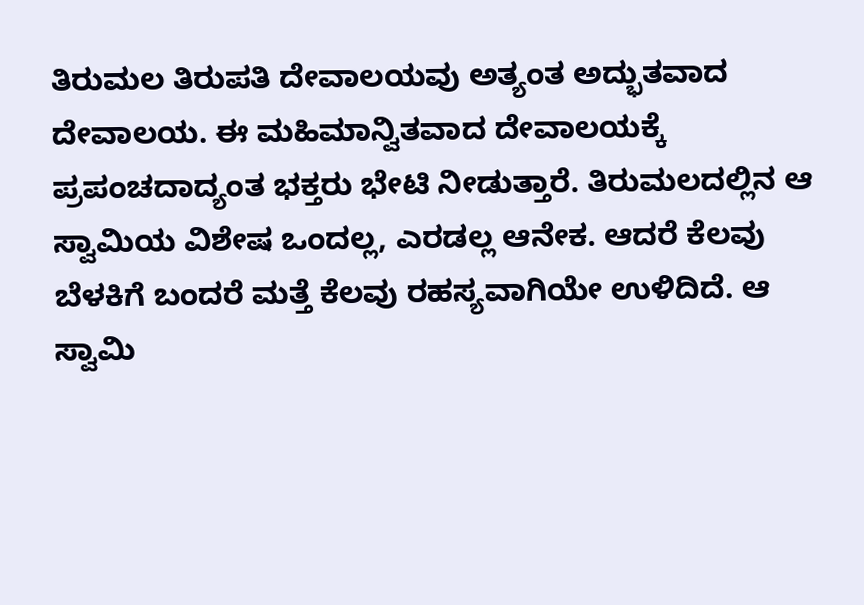ತಿರುಮಲ ತಿರುಪತಿ ದೇವಾಲಯವು ಅತ್ಯಂತ ಅದ್ಭುತವಾದ ದೇವಾಲಯ. ಈ ಮಹಿಮಾನ್ವಿತವಾದ ದೇವಾಲಯಕ್ಕೆ ಪ್ರಪಂಚದಾದ್ಯಂತ ಭಕ್ತರು ಭೇಟಿ ನೀಡುತ್ತಾರೆ. ತಿರುಮಲದಲ್ಲಿನ ಆ ಸ್ವಾಮಿಯ ವಿಶೇಷ ಒಂದಲ್ಲ, ಎರಡಲ್ಲ ಆನೇಕ. ಆದರೆ ಕೆಲವು ಬೆಳಕಿಗೆ ಬಂದರೆ ಮತ್ತೆ ಕೆಲವು ರಹಸ್ಯವಾಗಿಯೇ ಉಳಿದಿದೆ. ಆ ಸ್ವಾಮಿ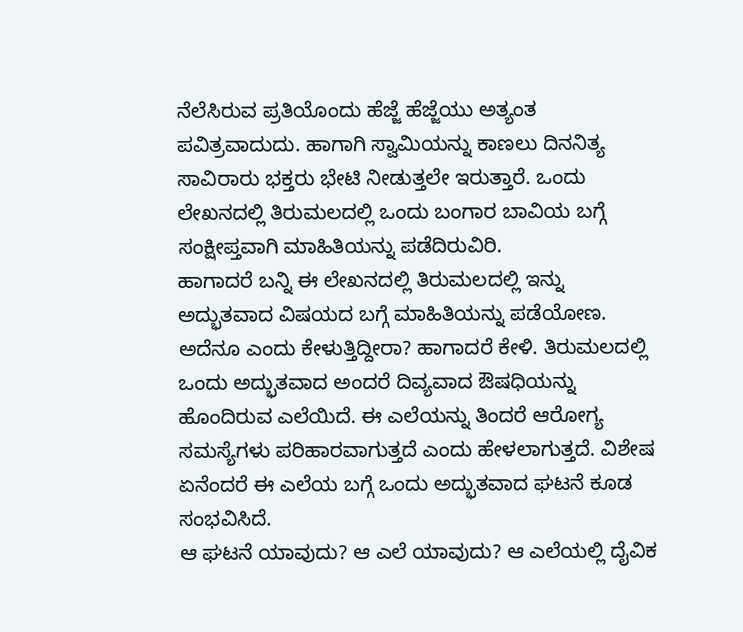ನೆಲೆಸಿರುವ ಪ್ರತಿಯೊಂದು ಹೆಜ್ಜೆ ಹೆಜ್ಜೆಯು ಅತ್ಯಂತ ಪವಿತ್ರವಾದುದು. ಹಾಗಾಗಿ ಸ್ವಾಮಿಯನ್ನು ಕಾಣಲು ದಿನನಿತ್ಯ ಸಾವಿರಾರು ಭಕ್ತರು ಭೇಟಿ ನೀಡುತ್ತಲೇ ಇರುತ್ತಾರೆ. ಒಂದು ಲೇಖನದಲ್ಲಿ ತಿರುಮಲದಲ್ಲಿ ಒಂದು ಬಂಗಾರ ಬಾವಿಯ ಬಗ್ಗೆ ಸಂಕ್ಷೀಪ್ತವಾಗಿ ಮಾಹಿತಿಯನ್ನು ಪಡೆದಿರುವಿರಿ.
ಹಾಗಾದರೆ ಬನ್ನಿ ಈ ಲೇಖನದಲ್ಲಿ ತಿರುಮಲದಲ್ಲಿ ಇನ್ನು ಅದ್ಭುತವಾದ ವಿಷಯದ ಬಗ್ಗೆ ಮಾಹಿತಿಯನ್ನು ಪಡೆಯೋಣ. ಅದೆನೂ ಎಂದು ಕೇಳುತ್ತಿದ್ದೀರಾ? ಹಾಗಾದರೆ ಕೇಳಿ. ತಿರುಮಲದಲ್ಲಿ ಒಂದು ಅದ್ಭುತವಾದ ಅಂದರೆ ದಿವ್ಯವಾದ ಔಷಧಿಯನ್ನು ಹೊಂದಿರುವ ಎಲೆಯಿದೆ. ಈ ಎಲೆಯನ್ನು ತಿಂದರೆ ಆರೋಗ್ಯ ಸಮಸ್ಯೆಗಳು ಪರಿಹಾರವಾಗುತ್ತದೆ ಎಂದು ಹೇಳಲಾಗುತ್ತದೆ. ವಿಶೇಷ ಏನೆಂದರೆ ಈ ಎಲೆಯ ಬಗ್ಗೆ ಒಂದು ಅದ್ಭುತವಾದ ಘಟನೆ ಕೂಡ ಸಂಭವಿಸಿದೆ.
ಆ ಘಟನೆ ಯಾವುದು? ಆ ಎಲೆ ಯಾವುದು? ಆ ಎಲೆಯಲ್ಲಿ ದೈವಿಕ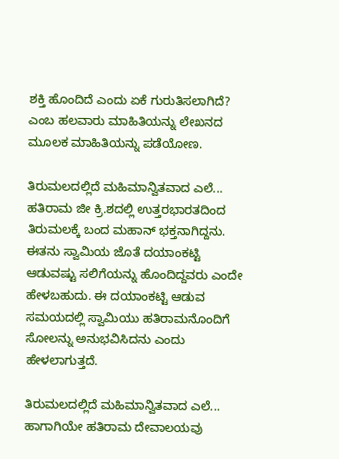ಶಕ್ತಿ ಹೊಂದಿದೆ ಎಂದು ಏಕೆ ಗುರುತಿಸಲಾಗಿದೆ? ಎಂಬ ಹಲವಾರು ಮಾಹಿತಿಯನ್ನು ಲೇಖನದ ಮೂಲಕ ಮಾಹಿತಿಯನ್ನು ಪಡೆಯೋಣ.

ತಿರುಮಲದಲ್ಲಿದೆ ಮಹಿಮಾನ್ವಿತವಾದ ಎಲೆ...
ಹತಿರಾಮ ಜೀ ಕ್ರಿ.ಶದಲ್ಲಿ ಉತ್ತರಭಾರತದಿಂದ ತಿರುಮಲಕ್ಕೆ ಬಂದ ಮಹಾನ್ ಭಕ್ತನಾಗಿದ್ದನು. ಈತನು ಸ್ವಾಮಿಯ ಜೊತೆ ದಯಾಂಕಟ್ಟಿ ಆಡುವಷ್ಟು ಸಲಿಗೆಯನ್ನು ಹೊಂದಿದ್ದವರು ಎಂದೇ ಹೇಳಬಹುದು. ಈ ದಯಾಂಕಟ್ಟಿ ಆಡುವ ಸಮಯದಲ್ಲಿ ಸ್ವಾಮಿಯು ಹತಿರಾಮನೊಂದಿಗೆ ಸೋಲನ್ನು ಅನುಭವಿಸಿದನು ಎಂದು ಹೇಳಲಾಗುತ್ತದೆ.

ತಿರುಮಲದಲ್ಲಿದೆ ಮಹಿಮಾನ್ವಿತವಾದ ಎಲೆ...
ಹಾಗಾಗಿಯೇ ಹತಿರಾಮ ದೇವಾಲಯವು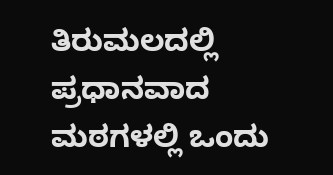ತಿರುಮಲದಲ್ಲಿ ಪ್ರಧಾನವಾದ ಮಠಗಳಲ್ಲಿ ಒಂದು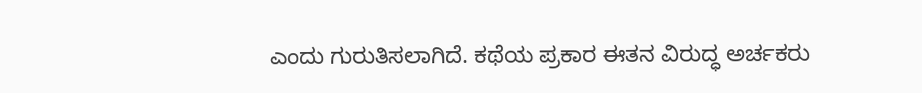ಎಂದು ಗುರುತಿಸಲಾಗಿದೆ. ಕಥೆಯ ಪ್ರಕಾರ ಈತನ ವಿರುದ್ಧ ಅರ್ಚಕರು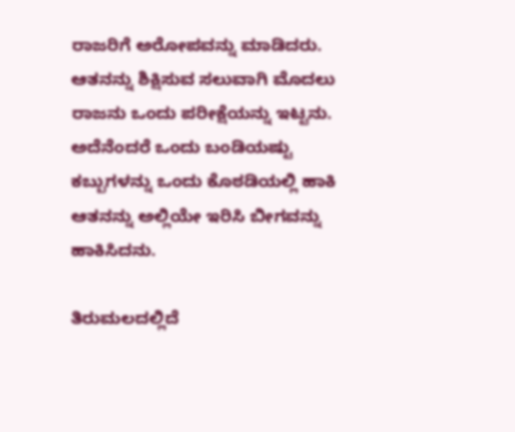ರಾಜರಿಗೆ ಅರೋಪವನ್ನು ಮಾಡಿದರು. ಆತನನ್ನು ಶಿಕ್ಷಿಸುವ ಸಲುವಾಗಿ ಮೊದಲು ರಾಜನು ಒಂದು ಪರೀಕ್ಷೆಯನ್ನು ಇಟ್ಟನು. ಅದೆನೆಂದರೆ ಒಂದು ಬಂಡಿಯಷ್ಟು ಕಬ್ಬುಗಳನ್ನು ಒಂದು ಕೊಠಡಿಯಲ್ಲಿ ಹಾಕಿ ಆತನನ್ನು ಅಲ್ಲಿಯೇ ಇರಿಸಿ ಬೀಗವನ್ನು ಹಾಕಿಸಿದನು.

ತಿರುಮಲದಲ್ಲಿದೆ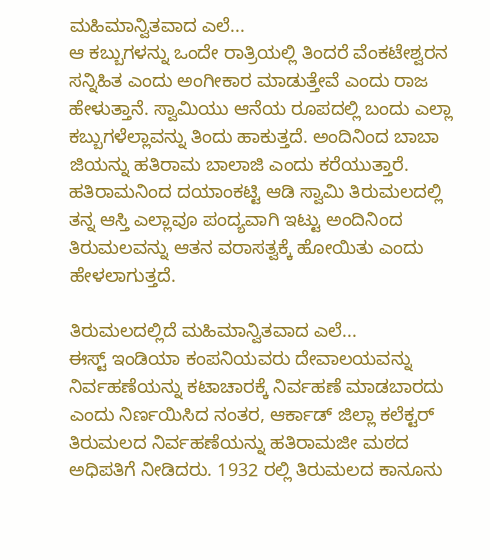ಮಹಿಮಾನ್ವಿತವಾದ ಎಲೆ...
ಆ ಕಬ್ಬುಗಳನ್ನು ಒಂದೇ ರಾತ್ರಿಯಲ್ಲಿ ತಿಂದರೆ ವೆಂಕಟೇಶ್ವರನ ಸನ್ನಿಹಿತ ಎಂದು ಅಂಗೀಕಾರ ಮಾಡುತ್ತೇವೆ ಎಂದು ರಾಜ ಹೇಳುತ್ತಾನೆ. ಸ್ವಾಮಿಯು ಆನೆಯ ರೂಪದಲ್ಲಿ ಬಂದು ಎಲ್ಲಾ ಕಬ್ಬುಗಳೆಲ್ಲಾವನ್ನು ತಿಂದು ಹಾಕುತ್ತದೆ. ಅಂದಿನಿಂದ ಬಾಬಾ ಜಿಯನ್ನು ಹತಿರಾಮ ಬಾಲಾಜಿ ಎಂದು ಕರೆಯುತ್ತಾರೆ. ಹತಿರಾಮನಿಂದ ದಯಾಂಕಟ್ಟಿ ಆಡಿ ಸ್ವಾಮಿ ತಿರುಮಲದಲ್ಲಿ ತನ್ನ ಆಸ್ತಿ ಎಲ್ಲಾವೂ ಪಂದ್ಯವಾಗಿ ಇಟ್ಟು ಅಂದಿನಿಂದ ತಿರುಮಲವನ್ನು ಆತನ ವರಾಸತ್ವಕ್ಕೆ ಹೋಯಿತು ಎಂದು ಹೇಳಲಾಗುತ್ತದೆ.

ತಿರುಮಲದಲ್ಲಿದೆ ಮಹಿಮಾನ್ವಿತವಾದ ಎಲೆ...
ಈಸ್ಟ್ ಇಂಡಿಯಾ ಕಂಪನಿಯವರು ದೇವಾಲಯವನ್ನು ನಿರ್ವಹಣೆಯನ್ನು ಕಟಾಚಾರಕ್ಕೆ ನಿರ್ವಹಣೆ ಮಾಡಬಾರದು ಎಂದು ನಿರ್ಣಯಿಸಿದ ನಂತರ, ಆರ್ಕಾಡ್ ಜಿಲ್ಲಾ ಕಲೆಕ್ಟರ್ ತಿರುಮಲದ ನಿರ್ವಹಣೆಯನ್ನು ಹತಿರಾಮಜೀ ಮಠದ ಅಧಿಪತಿಗೆ ನೀಡಿದರು. 1932 ರಲ್ಲಿ ತಿರುಮಲದ ಕಾನೂನು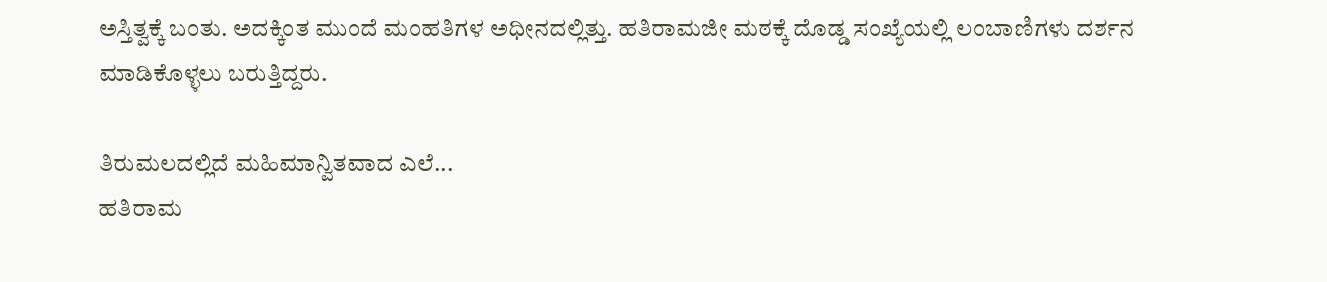ಅಸ್ತಿತ್ವಕ್ಕೆ ಬಂತು. ಅದಕ್ಕಿಂತ ಮುಂದೆ ಮಂಹತಿಗಳ ಅಧೀನದಲ್ಲಿತ್ತು. ಹತಿರಾಮಜೀ ಮಠಕ್ಕೆ ದೊಡ್ಡ ಸಂಖ್ಯೆಯಲ್ಲಿ ಲಂಬಾಣಿಗಳು ದರ್ಶನ ಮಾಡಿಕೊಳ್ಳಲು ಬರುತ್ತಿದ್ದರು.

ತಿರುಮಲದಲ್ಲಿದೆ ಮಹಿಮಾನ್ವಿತವಾದ ಎಲೆ...
ಹತಿರಾಮ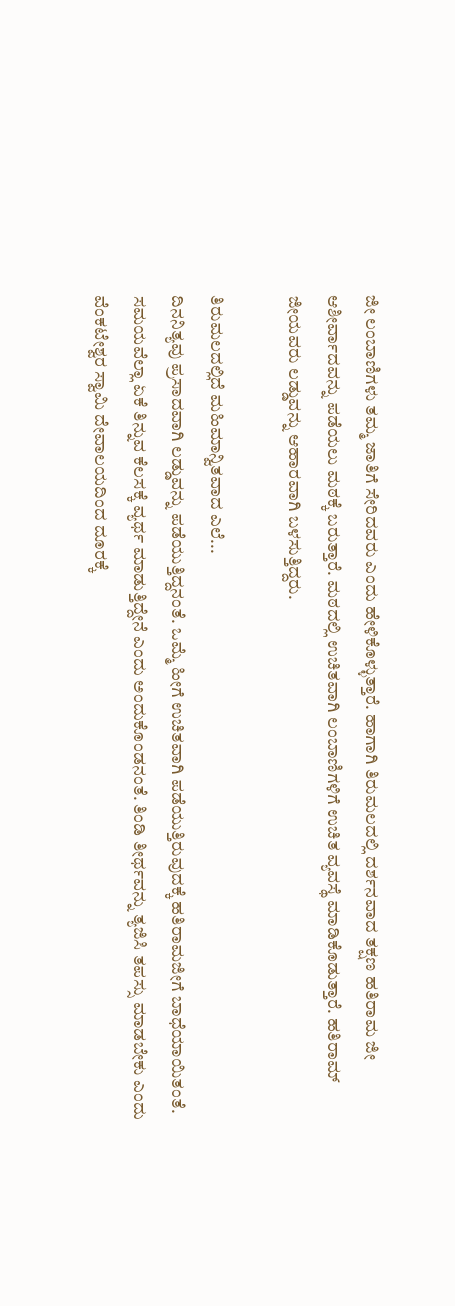ಜೀ ಲಂಬಾಣಿಗಳು ತಮ್ಮ ಜಾತಿಗೆ ಸೇರಿದವರು ಎಂದು ಹೇಳಿಕೊಳ್ಳುತ್ತಾರೆ. ಹಾಗಾಗಿ ತಿರುಮಲದಲ್ಲಿ ದರ್ಶನವಾದ ತಕ್ಷಣ ಹತಿರಾಮ ಜೀ ಆಶೀರ್ವಾದವನ್ನು ಪಡೆಯಲು ಮಠಕ್ಕೆ ಬರುತ್ತಾರೆ. ಮಠದಲ್ಲಿ ಉಚಿತವಾಗಿ ಲಂಬಾಣಿಗಳಿಗೆ ಉಚಿತ ವ್ಯವಸ್ಥೆ ಮಾಡಿಕೊಡುತ್ತಾರೆ. ಹತಿರಾಮ್ ಜೀಯವರು ಲಡ್ಡುವನ್ನು ಆಹಾರವಾಗಿ ಬಳಸುತ್ತಿದ್ದರು.

ತಿರುಮಲದಲ್ಲಿದೆ ಮಹಿಮಾನ್ವಿತವಾದ ಎಲೆ...
ದಿನನಿತ್ಯವು ಪ್ರಸಾದವಾಗಿ ಲಡ್ಡುವನ್ನು ಪಡೆಯುತ್ತಿದ್ದನಂತೆ. ಒಮ್ಮೆ ಹೀಗೆ ಉಚಿತವಾಗಿ ಪಡೆಯುತ್ತಿರುವುದಕ್ಕೆ ಹತಿರಾಮಜೀಗೆ ಬಾಧೆಯಾಯಿತಂತೆ. ಸಮಯವೆಲ್ಲಾ ಏಕೆ ತಿನ್ನುವ ಕೆಲಸಕ್ಕೆ ವ್ಯರ್ಥ ಮಾಡುತ್ತಿದ್ದೇನೆ ಎಂದು ಅಂದುಕೊಂಡನಂತೆ. ತಿಂಡಿ ತೀರ್ಥವನ್ನು ತ್ಯಜಿಸಿ ತಪಸ್ಸು ಮಾಡಬೇಕು ಎಂದು ವೆಂಕಟೇಶ್ವರ ಸ್ವಾಮಿ ದೇವಾಲಯದಿಂದ ದೂರಕ್ಕೆ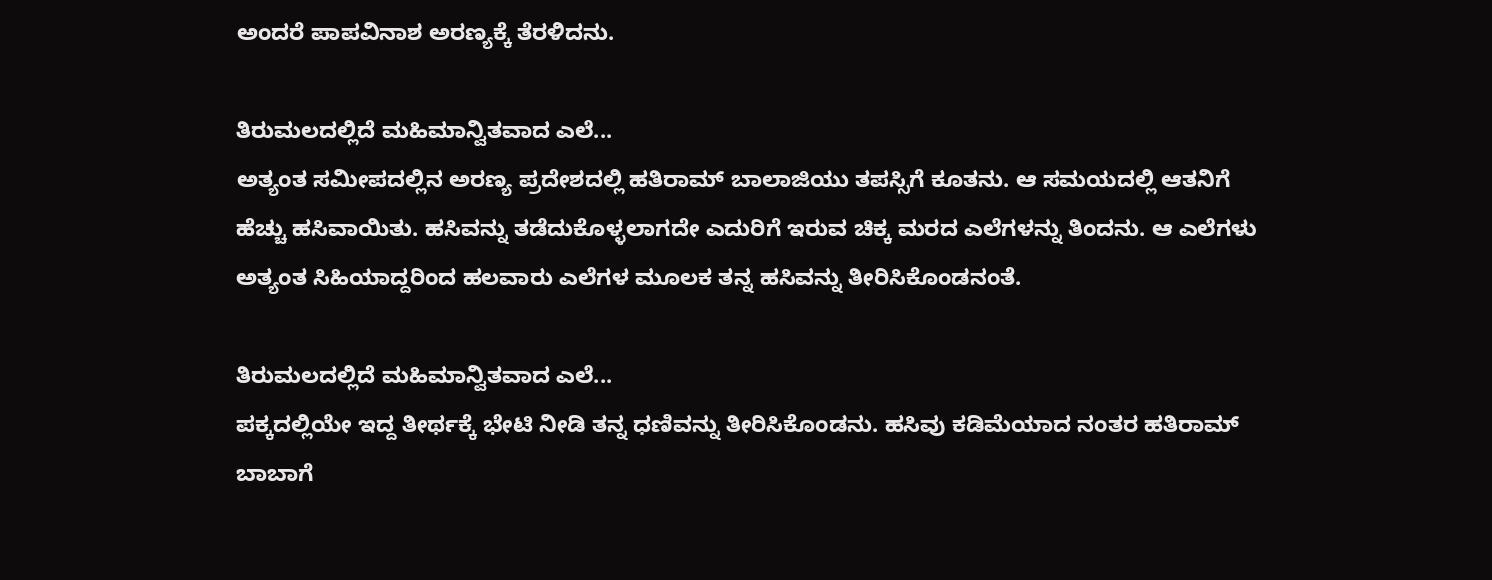ಅಂದರೆ ಪಾಪವಿನಾಶ ಅರಣ್ಯಕ್ಕೆ ತೆರಳಿದನು.

ತಿರುಮಲದಲ್ಲಿದೆ ಮಹಿಮಾನ್ವಿತವಾದ ಎಲೆ...
ಅತ್ಯಂತ ಸಮೀಪದಲ್ಲಿನ ಅರಣ್ಯ ಪ್ರದೇಶದಲ್ಲಿ ಹತಿರಾಮ್ ಬಾಲಾಜಿಯು ತಪಸ್ಸಿಗೆ ಕೂತನು. ಆ ಸಮಯದಲ್ಲಿ ಆತನಿಗೆ ಹೆಚ್ಚು ಹಸಿವಾಯಿತು. ಹಸಿವನ್ನು ತಡೆದುಕೊಳ್ಳಲಾಗದೇ ಎದುರಿಗೆ ಇರುವ ಚಿಕ್ಕ ಮರದ ಎಲೆಗಳನ್ನು ತಿಂದನು. ಆ ಎಲೆಗಳು ಅತ್ಯಂತ ಸಿಹಿಯಾದ್ದರಿಂದ ಹಲವಾರು ಎಲೆಗಳ ಮೂಲಕ ತನ್ನ ಹಸಿವನ್ನು ತೀರಿಸಿಕೊಂಡನಂತೆ.

ತಿರುಮಲದಲ್ಲಿದೆ ಮಹಿಮಾನ್ವಿತವಾದ ಎಲೆ...
ಪಕ್ಕದಲ್ಲಿಯೇ ಇದ್ದ ತೀರ್ಥಕ್ಕೆ ಭೇಟಿ ನೀಡಿ ತನ್ನ ಧಣಿವನ್ನು ತೀರಿಸಿಕೊಂಡನು. ಹಸಿವು ಕಡಿಮೆಯಾದ ನಂತರ ಹತಿರಾಮ್ ಬಾಬಾಗೆ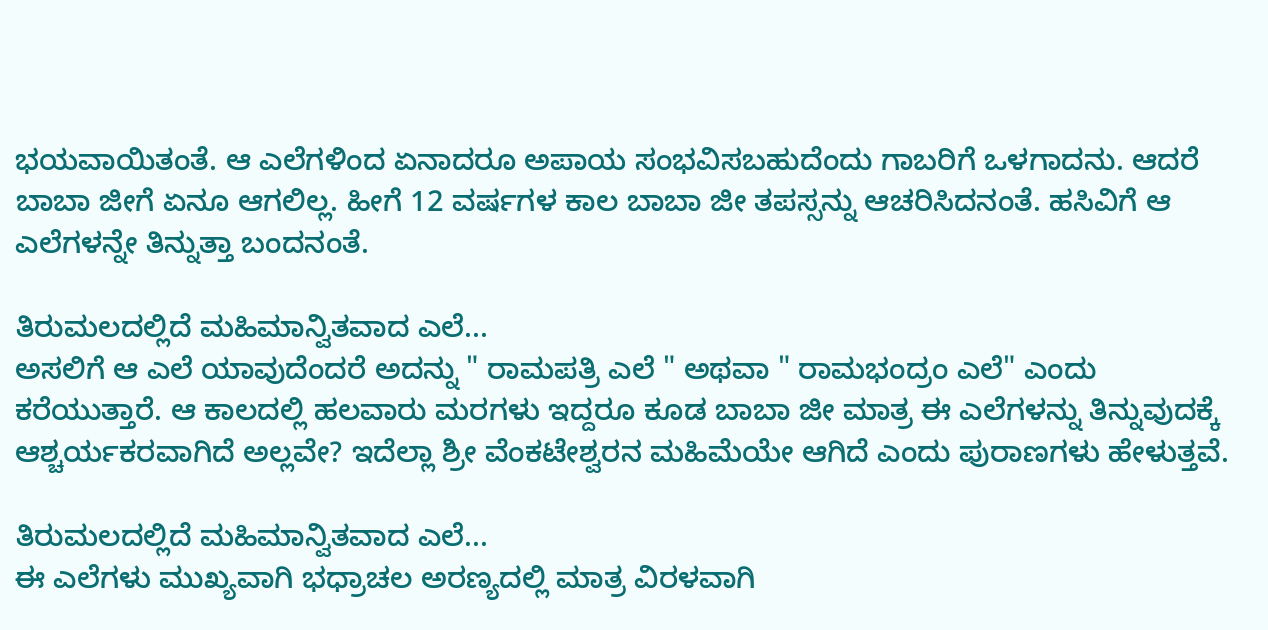ಭಯವಾಯಿತಂತೆ. ಆ ಎಲೆಗಳಿಂದ ಏನಾದರೂ ಅಪಾಯ ಸಂಭವಿಸಬಹುದೆಂದು ಗಾಬರಿಗೆ ಒಳಗಾದನು. ಆದರೆ ಬಾಬಾ ಜೀಗೆ ಏನೂ ಆಗಲಿಲ್ಲ. ಹೀಗೆ 12 ವರ್ಷಗಳ ಕಾಲ ಬಾಬಾ ಜೀ ತಪಸ್ಸನ್ನು ಆಚರಿಸಿದನಂತೆ. ಹಸಿವಿಗೆ ಆ ಎಲೆಗಳನ್ನೇ ತಿನ್ನುತ್ತಾ ಬಂದನಂತೆ.

ತಿರುಮಲದಲ್ಲಿದೆ ಮಹಿಮಾನ್ವಿತವಾದ ಎಲೆ...
ಅಸಲಿಗೆ ಆ ಎಲೆ ಯಾವುದೆಂದರೆ ಅದನ್ನು " ರಾಮಪತ್ರಿ ಎಲೆ " ಅಥವಾ " ರಾಮಭಂದ್ರಂ ಎಲೆ" ಎಂದು ಕರೆಯುತ್ತಾರೆ. ಆ ಕಾಲದಲ್ಲಿ ಹಲವಾರು ಮರಗಳು ಇದ್ದರೂ ಕೂಡ ಬಾಬಾ ಜೀ ಮಾತ್ರ ಈ ಎಲೆಗಳನ್ನು ತಿನ್ನುವುದಕ್ಕೆ ಆಶ್ಚರ್ಯಕರವಾಗಿದೆ ಅಲ್ಲವೇ? ಇದೆಲ್ಲಾ ಶ್ರೀ ವೆಂಕಟೇಶ್ವರನ ಮಹಿಮೆಯೇ ಆಗಿದೆ ಎಂದು ಪುರಾಣಗಳು ಹೇಳುತ್ತವೆ.

ತಿರುಮಲದಲ್ಲಿದೆ ಮಹಿಮಾನ್ವಿತವಾದ ಎಲೆ...
ಈ ಎಲೆಗಳು ಮುಖ್ಯವಾಗಿ ಭಧ್ರಾಚಲ ಅರಣ್ಯದಲ್ಲಿ ಮಾತ್ರ ವಿರಳವಾಗಿ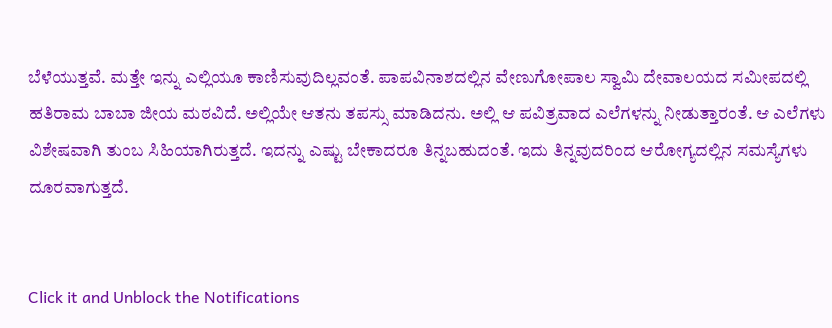ಬೆಳೆಯುತ್ತವೆ. ಮತ್ತೇ ಇನ್ನು ಎಲ್ಲಿಯೂ ಕಾಣಿಸುವುದಿಲ್ಲವಂತೆ. ಪಾಪವಿನಾಶದಲ್ಲಿನ ವೇಣುಗೋಪಾಲ ಸ್ವಾಮಿ ದೇವಾಲಯದ ಸಮೀಪದಲ್ಲಿ ಹತಿರಾಮ ಬಾಬಾ ಜೀಯ ಮಠವಿದೆ. ಅಲ್ಲಿಯೇ ಆತನು ತಪಸ್ಸು ಮಾಡಿದನು. ಅಲ್ಲಿ ಆ ಪವಿತ್ರವಾದ ಎಲೆಗಳನ್ನು ನೀಡುತ್ತಾರಂತೆ. ಆ ಎಲೆಗಳು ವಿಶೇಷವಾಗಿ ತುಂಬ ಸಿಹಿಯಾಗಿರುತ್ತದೆ. ಇದನ್ನು ಎಷ್ಟು ಬೇಕಾದರೂ ತಿನ್ನಬಹುದಂತೆ. ಇದು ತಿನ್ನವುದರಿಂದ ಆರೋಗ್ಯದಲ್ಲಿನ ಸಮಸ್ಯೆಗಳು ದೂರವಾಗುತ್ತದೆ.


Click it and Unblock the Notifications